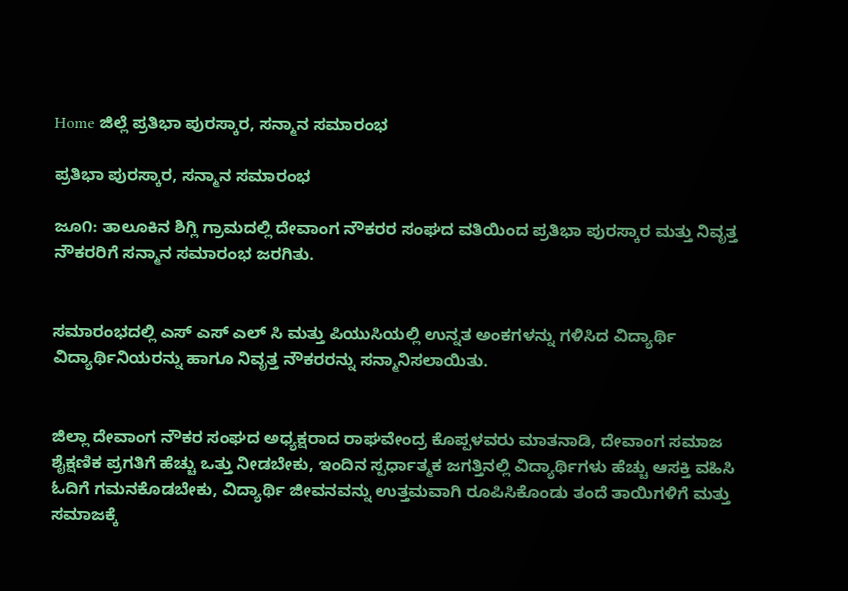Home ಜಿಲ್ಲೆ ಪ್ರತಿಭಾ ಪುರಸ್ಕಾರ, ಸನ್ಮಾನ ಸಮಾರಂಭ

ಪ್ರತಿಭಾ ಪುರಸ್ಕಾರ, ಸನ್ಮಾನ ಸಮಾರಂಭ

ಜೂ೧: ತಾಲೂಕಿನ ಶಿಗ್ಲಿ ಗ್ರಾಮದಲ್ಲಿ ದೇವಾಂಗ ನೌಕರರ ಸಂಘದ ವತಿಯಿಂದ ಪ್ರತಿಭಾ ಪುರಸ್ಕಾರ ಮತ್ತು ನಿವೃತ್ತ ನೌಕರರಿಗೆ ಸನ್ಮಾನ ಸಮಾರಂಭ ಜರಗಿತು.


ಸಮಾರಂಭದಲ್ಲಿ ಎಸ್ ಎಸ್ ಎಲ್ ಸಿ ಮತ್ತು ಪಿಯುಸಿಯಲ್ಲಿ ಉನ್ನತ ಅಂಕಗಳನ್ನು ಗಳಿಸಿದ ವಿದ್ಯಾರ್ಥಿ ವಿದ್ಯಾರ್ಥಿನಿಯರನ್ನು ಹಾಗೂ ನಿವೃತ್ತ ನೌಕರರನ್ನು ಸನ್ಮಾನಿಸಲಾಯಿತು.


ಜಿಲ್ಲಾ ದೇವಾಂಗ ನೌಕರ ಸಂಘದ ಅಧ್ಯಕ್ಷರಾದ ರಾಘವೇಂದ್ರ ಕೊಪ್ಪಳವರು ಮಾತನಾಡಿ, ದೇವಾಂಗ ಸಮಾಜ ಶೈಕ್ಷಣಿಕ ಪ್ರಗತಿಗೆ ಹೆಚ್ಚು ಒತ್ತು ನೀಡಬೇಕು, ಇಂದಿನ ಸ್ಪರ್ಧಾತ್ಮಕ ಜಗತ್ತಿನಲ್ಲಿ ವಿದ್ಯಾರ್ಥಿಗಳು ಹೆಚ್ಚು ಆಸಕ್ತಿ ವಹಿಸಿ ಓದಿಗೆ ಗಮನಕೊಡಬೇಕು, ವಿದ್ಯಾರ್ಥಿ ಜೀವನವನ್ನು ಉತ್ತಮವಾಗಿ ರೂಪಿಸಿಕೊಂಡು ತಂದೆ ತಾಯಿಗಳಿಗೆ ಮತ್ತು ಸಮಾಜಕ್ಕೆ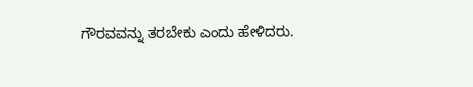ಗೌರವವನ್ನು ತರಬೇಕು ಎಂದು ಹೇಳಿದರು.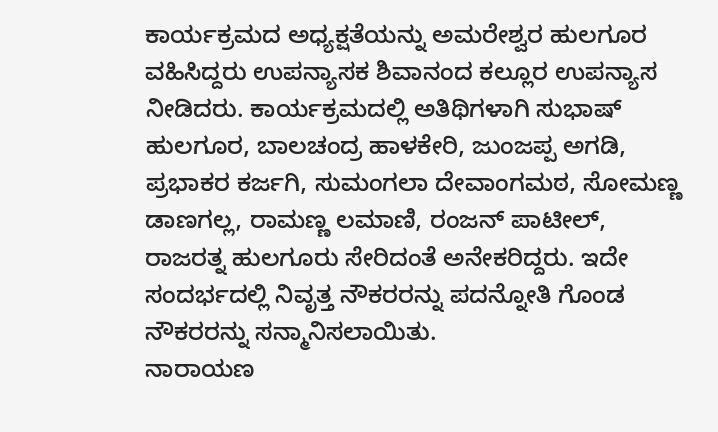ಕಾರ್ಯಕ್ರಮದ ಅಧ್ಯಕ್ಷತೆಯನ್ನು ಅಮರೇಶ್ವರ ಹುಲಗೂರ ವಹಿಸಿದ್ದರು ಉಪನ್ಯಾಸಕ ಶಿವಾನಂದ ಕಲ್ಲೂರ ಉಪನ್ಯಾಸ ನೀಡಿದರು. ಕಾರ್ಯಕ್ರಮದಲ್ಲಿ ಅತಿಥಿಗಳಾಗಿ ಸುಭಾಷ್ ಹುಲಗೂರ, ಬಾಲಚಂದ್ರ ಹಾಳಕೇರಿ, ಜುಂಜಪ್ಪ ಅಗಡಿ, ಪ್ರಭಾಕರ ಕರ್ಜಗಿ, ಸುಮಂಗಲಾ ದೇವಾಂಗಮಠ, ಸೋಮಣ್ಣ ಡಾಣಗಲ್ಲ, ರಾಮಣ್ಣ ಲಮಾಣಿ, ರಂಜನ್ ಪಾಟೀಲ್, ರಾಜರತ್ನ ಹುಲಗೂರು ಸೇರಿದಂತೆ ಅನೇಕರಿದ್ದರು. ಇದೇ ಸಂದರ್ಭದಲ್ಲಿ ನಿವೃತ್ತ ನೌಕರರನ್ನು ಪದನ್ನೋತಿ ಗೊಂಡ ನೌಕರರನ್ನು ಸನ್ಮಾನಿಸಲಾಯಿತು.
ನಾರಾಯಣ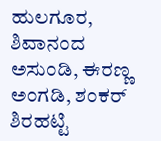ಹುಲಗೂರ, ಶಿವಾನಂದ ಅಸುಂಡಿ, ಈರಣ್ಣ ಅಂಗಡಿ, ಶಂಕರ್ ಶಿರಹಟ್ಟಿ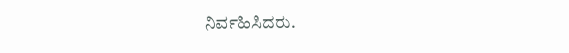ನಿರ್ವಹಿಸಿದರು.